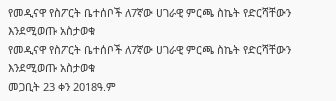የመዲናዋ የስፖርት ቤተሰቦች ለ7ኛው ሀገራዊ ምርጫ ስኬት የድርሻቸውን እንደሚወጡ አስታወቁ
የመዲናዋ የስፖርት ቤተሰቦች ለ7ኛው ሀገራዊ ምርጫ ስኬት የድርሻቸውን እንደሚወጡ አስታወቁ
መጋቢት 23 ቀን 2018ዓ.ም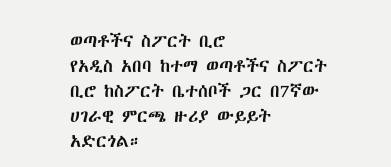ወጣቶችና ስፖርት ቢሮ
የአዲስ አበባ ከተማ ወጣቶችና ስፖርት ቢሮ ከስፖርት ቤተሰቦች ጋር በ7ኛው ሀገራዊ ምርጫ ዙሪያ ውይይት አድርጎል።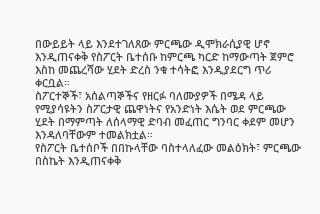በውይይት ላይ እንደተገለጸው ምርጫው ዲሞክራሲያዊ ሆኖ እንዲጠናቀቅ የስፖርት ቤተሰቡ ከምርጫ ካርድ ከማውጣት ጀምሮ እስከ መጨረሻው ሂደት ድረስ ንቁ ተሳትፎ እንዲያደርግ ጥሪ ቀርቧል።
ስፖርተኞች፣ አሰልጣኞችና የዘርፉ ባለሙያዎች በሜዳ ላይ የሚያሳዩትን ስፖርታዊ ጨዋነትና የአንድነት እሴት ወደ ምርጫው ሂደት በማምጣት ለሰላማዊ ድባብ መፈጠር ግንባር ቀደም መሆን እንዳለባቸውም ተመልክቷል።
የስፖርት ቤተሰቦች በበኩላቸው ባስተላለፈው መልዕክት፣ ምርጫው በስኬት እንዲጠናቀቅ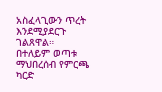አስፈላጊውን ጥረት እንደሚያደርጉ ገልጸዋል።
በተለይም ወጣቱ ማህበረሰብ የምርጫ ካርድ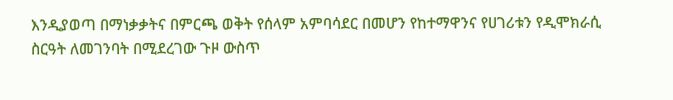እንዲያወጣ በማነቃቃትና በምርጫ ወቅት የሰላም አምባሳደር በመሆን የከተማዋንና የሀገሪቱን የዲሞክራሲ ስርዓት ለመገንባት በሚደረገው ጉዞ ውስጥ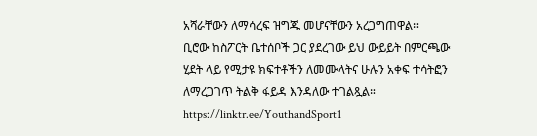አሻራቸውን ለማሳረፍ ዝግጁ መሆናቸውን አረጋግጠዋል።
ቢሮው ከስፖርት ቤተሰቦች ጋር ያደረገው ይህ ውይይት በምርጫው ሂደት ላይ የሚታዩ ክፍተቶችን ለመሙላትና ሁሉን አቀፍ ተሳትፎን ለማረጋገጥ ትልቅ ፋይዳ እንዳለው ተገልጿል።
https://linktr.ee/YouthandSport1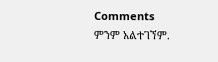Comments
ምንም አልተገኘም.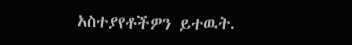አስተያየቶችዎን ይተዉት.